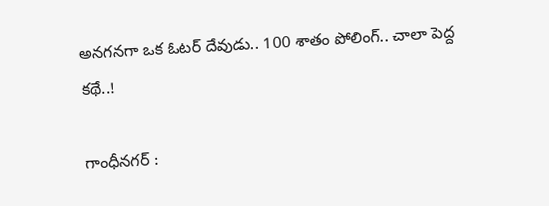అనగనగా ఒక ఓటర్ దేవుడు.. 100 శాతం పోలింగ్.. చాలా పెద్ద కథే..!

గాంధీనగర్ :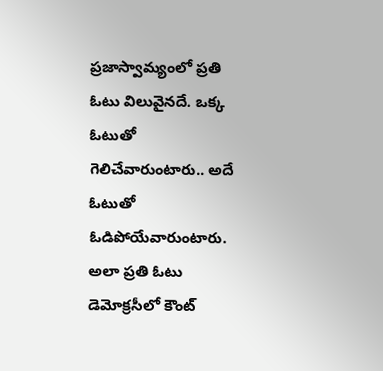ప్రజాస్వామ్యంలో ప్రతి ఓటు విలువైనదే. ఒక్క ఓటుతో గెలిచేవారుంటారు.. అదే ఓటుతో ఓడిపోయేవారుంటారు. అలా ప్రతి ఓటు డెమోక్రసీలో కౌంట్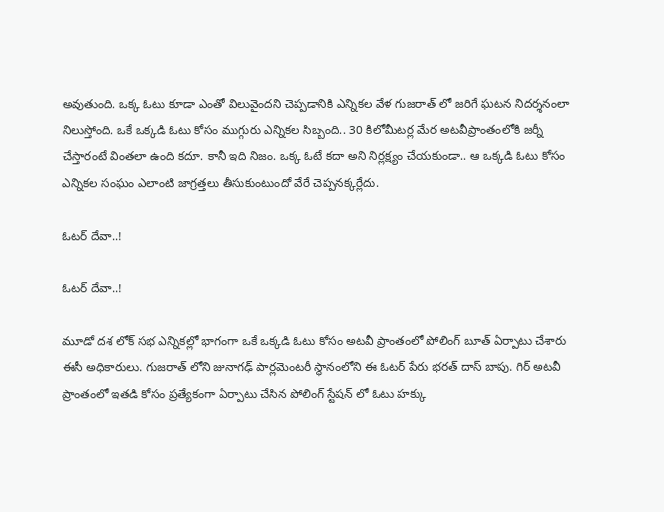అవుతుంది. ఒక్క ఓటు కూడా ఎంతో విలువైందని చెప్పడానికి ఎన్నికల వేళ గుజరాత్ లో జరిగే ఘటన నిదర్శనంలా నిలుస్తోంది. ఒకే ఒక్కడి ఓటు కోసం ముగ్గురు ఎన్నికల సిబ్బంది.. 30 కిలోమీటర్ల మేర అటవీప్రాంతంలోకి జర్నీ చేస్తారంటే వింతలా ఉంది కదూ. కానీ ఇది నిజం. ఒక్క ఓటే కదా అని నిర్లక్ష్యం చేయకుండా.. ఆ ఒక్కడి ఓటు కోసం ఎన్నికల సంఘం ఎలాంటి జాగ్రత్తలు తీసుకుంటుందో వేరే చెప్పనక్కర్లేదు.

ఓటర్ దేవా..!

ఓటర్ దేవా..!

మూడో దశ లోక్ సభ ఎన్నికల్లో భాగంగా ఒకే ఒక్కడి ఓటు కోసం అటవీ ప్రాంతంలో పోలింగ్ బూత్ ఏర్పాటు చేశారు ఈసీ అధికారులు. గుజరాత్ లోని జునాగఢ్ పార్లమెంటరీ స్థానంలోని ఈ ఓటర్ పేరు భరత్ దాస్ బాపు. గిర్ అటవీ ప్రాంతంలో ఇతడి కోసం ప్రత్యేకంగా ఏర్పాటు చేసిన పోలింగ్ స్టేషన్ లో ఓటు హక్కు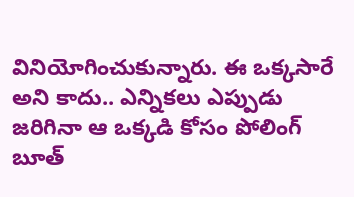వినియోగించుకున్నారు. ఈ ఒక్కసారే అని కాదు.. ఎన్నికలు ఎప్పుడు జరిగినా ఆ ఒక్కడి కోసం పోలింగ్ బూత్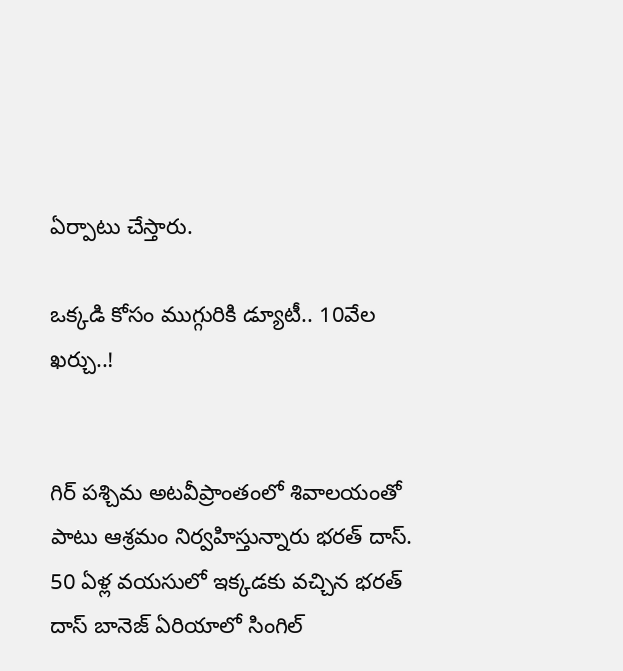ఏర్పాటు చేస్తారు.

ఒక్కడి కోసం ముగ్గురికి డ్యూటీ.. 10వేల ఖర్చు..!


గిర్ పశ్చిమ అటవీప్రాంతంలో శివాలయంతో పాటు ఆశ్రమం నిర్వహిస్తున్నారు భరత్ దాస్. 50 ఏళ్ల వయసులో ఇక్కడకు వచ్చిన భరత్ దాస్ బానెజ్ ఏరియాలో సింగిల్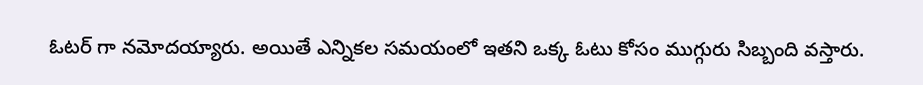ఓటర్ గా నమోదయ్యారు. అయితే ఎన్నికల సమయంలో ఇతని ఒక్క ఓటు కోసం ముగ్గురు సిబ్బంది వస్తారు.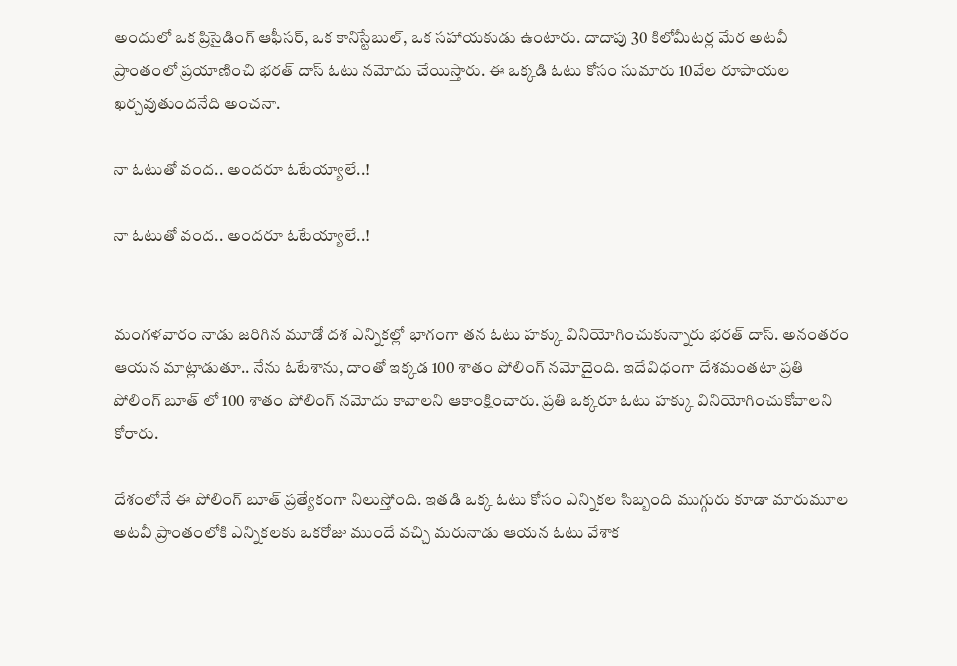అందులో ఒక ప్రిసైడింగ్ ఆఫీసర్, ఒక కానిస్టేబుల్, ఒక సహాయకుడు ఉంటారు. దాదాపు 30 కిలోమీటర్ల మేర అటవీ ప్రాంతంలో ప్రయాణించి భరత్ దాస్ ఓటు నమోదు చేయిస్తారు. ఈ ఒక్కడి ఓటు కోసం సుమారు 10వేల రూపాయల ఖర్చవుతుందనేది అంచనా.

నా ఓటుతో వంద.. అందరూ ఓటేయ్యాలే..!

నా ఓటుతో వంద.. అందరూ ఓటేయ్యాలే..!


మంగళవారం నాడు జరిగిన మూడో దశ ఎన్నికల్లో భాగంగా తన ఓటు హక్కు వినియోగించుకున్నారు భరత్ దాస్. అనంతరం ఆయన మాట్లాడుతూ.. నేను ఓటేశాను, దాంతో ఇక్కడ 100 శాతం పోలింగ్ నమోదైంది. ఇదేవిధంగా దేశమంతటా ప్రతి పోలింగ్ బూత్ లో 100 శాతం పోలింగ్ నమోదు కావాలని ఆకాంక్షించారు. ప్రతి ఒక్కరూ ఓటు హక్కు వినియోగించుకోవాలని కోరారు.

దేశంలోనే ఈ పోలింగ్ బూత్ ప్రత్యేకంగా నిలుస్తోంది. ఇతడి ఒక్క ఓటు కోసం ఎన్నికల సిబ్బంది ముగ్గురు కూడా మారుమూల అటవీ ప్రాంతంలోకి ఎన్నికలకు ఒకరోజు ముందే వచ్చి మరునాడు ఆయన ఓటు వేశాక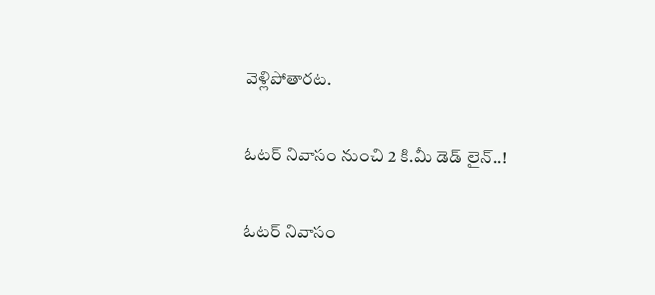వెళ్లిపోతారట.

ఓటర్ నివాసం నుంచి 2 కి.మీ డెడ్ లైన్..!

ఓటర్ నివాసం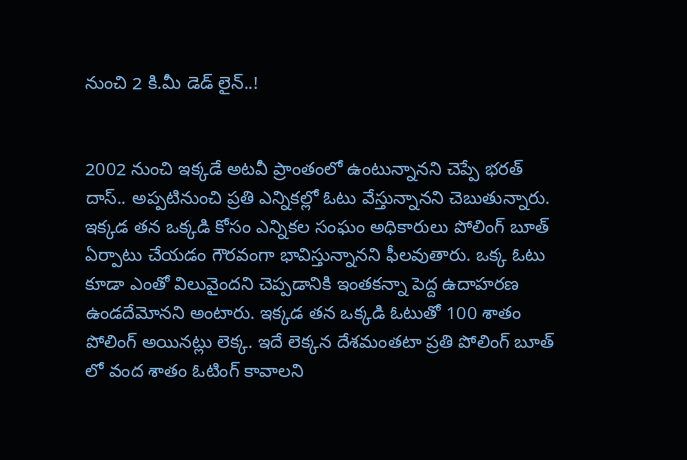నుంచి 2 కి.మీ డెడ్ లైన్..!


2002 నుంచి ఇక్కడే అటవీ ప్రాంతంలో ఉంటున్నానని చెప్పే భరత్ దాస్.. అప్పటినుంచి ప్రతి ఎన్నికల్లో ఓటు వేస్తున్నానని చెబుతున్నారు. ఇక్కడ తన ఒక్కడి కోసం ఎన్నికల సంఘం అధికారులు పోలింగ్ బూత్ ఏర్పాటు చేయడం గౌరవంగా భావిస్తున్నానని ఫీలవుతారు. ఒక్క ఓటు కూడా ఎంతో విలువైందని చెప్పడానికి ఇంతకన్నా పెద్ద ఉదాహరణ ఉండదేమోనని అంటారు. ఇక్కడ తన ఒక్కడి ఓటుతో 100 శాతం పోలింగ్ అయినట్లు లెక్క. ఇదే లెక్కన దేశమంతటా ప్రతి పోలింగ్ బూత్ లో వంద శాతం ఓటింగ్ కావాలని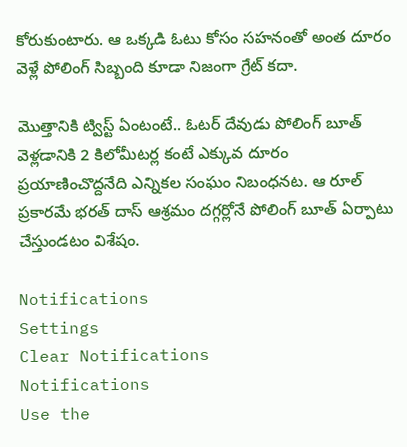కోరుకుంటారు. ఆ ఒక్కడి ఓటు కోసం సహనంతో అంత దూరం వెళ్లే పోలింగ్ సిబ్బంది కూడా నిజంగా గ్రేట్ కదా.

మొత్తానికి ట్విస్ట్ ఏంటంటే.. ఓటర్ దేవుడు పోలింగ్ బూత్ వెళ్లడానికి 2 కిలోమీటర్ల కంటే ఎక్కువ దూరం ప్రయాణించొద్దనేది ఎన్నికల సంఘం నిబంధనట. ఆ రూల్ ప్రకారమే భరత్ దాస్ ఆశ్రమం దగ్గర్లోనే పోలింగ్ బూత్ ఏర్పాటు చేస్తుండటం విశేషం.

Notifications
Settings
Clear Notifications
Notifications
Use the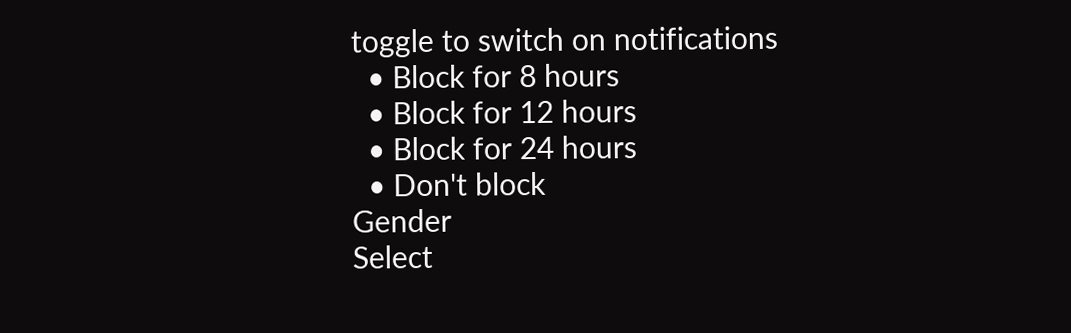toggle to switch on notifications
  • Block for 8 hours
  • Block for 12 hours
  • Block for 24 hours
  • Don't block
Gender
Select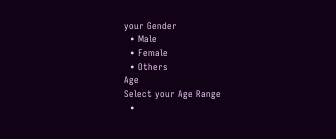your Gender
  • Male
  • Female
  • Others
Age
Select your Age Range
  •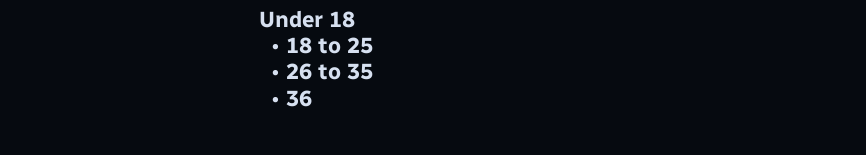Under 18
  • 18 to 25
  • 26 to 35
  • 36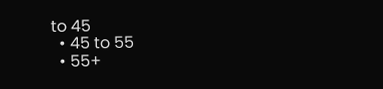to 45
  • 45 to 55
  • 55+